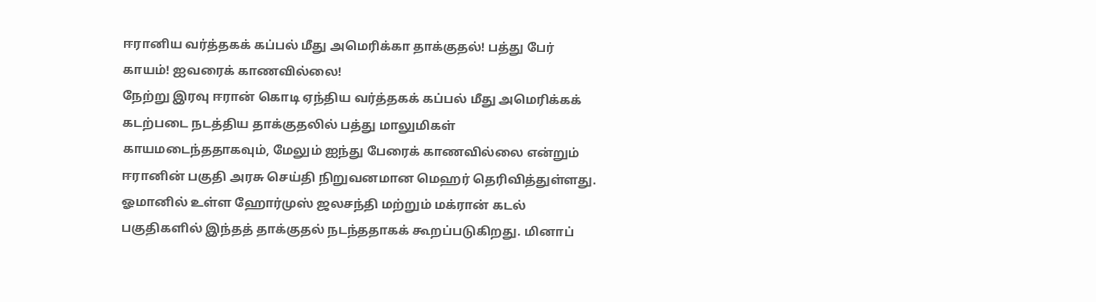ஈரானிய வர்த்தகக் கப்பல் மீது அமெரிக்கா தாக்குதல்! பத்து பேர் காயம்! ஐவரைக் காணவில்லை!
நேற்று இரவு ஈரான் கொடி ஏந்திய வர்த்தகக் கப்பல் மீது அமெரிக்கக் கடற்படை நடத்திய தாக்குதலில் பத்து மாலுமிகள் காயமடைந்ததாகவும், மேலும் ஐந்து பேரைக் காணவில்லை என்றும் ஈரானின் பகுதி அரசு செய்தி நிறுவனமான மெஹர் தெரிவித்துள்ளது.
ஓமானில் உள்ள ஹோர்முஸ் ஜலசந்தி மற்றும் மக்ரான் கடல் பகுதிகளில் இந்தத் தாக்குதல் நடந்ததாகக் கூறப்படுகிறது. மினாப்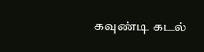கவுண்டி கடல்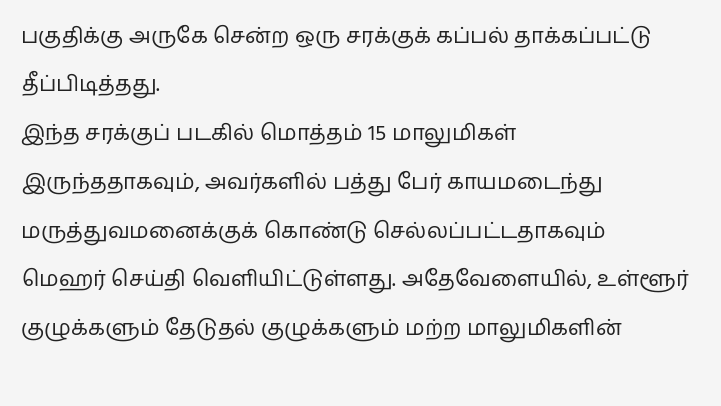பகுதிக்கு அருகே சென்ற ஒரு சரக்குக் கப்பல் தாக்கப்பட்டு தீப்பிடித்தது.
இந்த சரக்குப் படகில் மொத்தம் 15 மாலுமிகள் இருந்ததாகவும், அவர்களில் பத்து பேர் காயமடைந்து மருத்துவமனைக்குக் கொண்டு செல்லப்பட்டதாகவும் மெஹர் செய்தி வெளியிட்டுள்ளது. அதேவேளையில், உள்ளூர் குழுக்களும் தேடுதல் குழுக்களும் மற்ற மாலுமிகளின்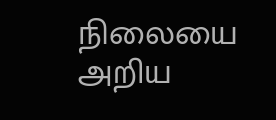நிலையை அறிய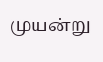முயன்று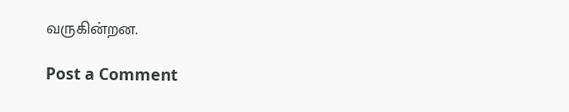வருகின்றன.

Post a Comment